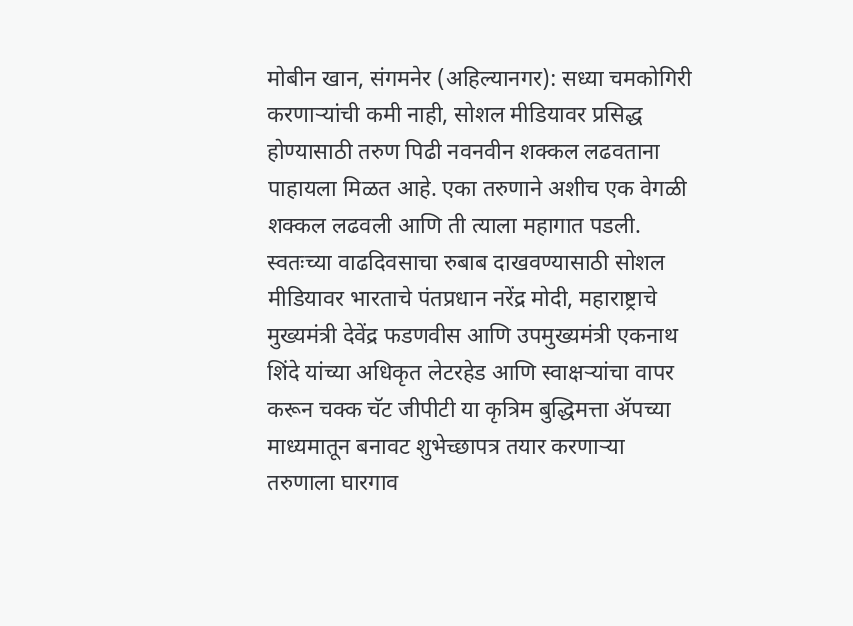मोबीन खान, संगमनेर (अहिल्यानगर): सध्या चमकोगिरी करणाऱ्यांची कमी नाही, सोशल मीडियावर प्रसिद्ध होण्यासाठी तरुण पिढी नवनवीन शक्कल लढवताना पाहायला मिळत आहे. एका तरुणाने अशीच एक वेगळी शक्कल लढवली आणि ती त्याला महागात पडली. स्वतःच्या वाढदिवसाचा रुबाब दाखवण्यासाठी सोशल मीडियावर भारताचे पंतप्रधान नरेंद्र मोदी, महाराष्ट्राचे मुख्यमंत्री देवेंद्र फडणवीस आणि उपमुख्यमंत्री एकनाथ शिंदे यांच्या अधिकृत लेटरहेड आणि स्वाक्षऱ्यांचा वापर करून चक्क चॅट जीपीटी या कृत्रिम बुद्धिमत्ता ॲपच्या माध्यमातून बनावट शुभेच्छापत्र तयार करणाऱ्या तरुणाला घारगाव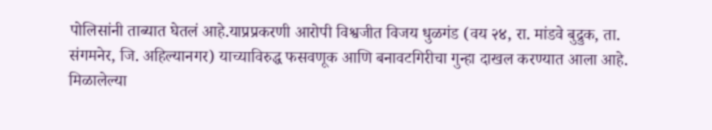पोलिसांनी ताब्यात घेतलं आहे.याप्रप्रकरणी आरोपी विश्वजीत विजय धुळगंड (वय २४, रा. मांडवे बुद्रुक, ता. संगमनेर, जि. अहिल्यानगर) याच्याविरुद्ध फसवणूक आणि बनावटगिरीचा गुन्हा दाखल करण्यात आला आहे.
मिळालेल्या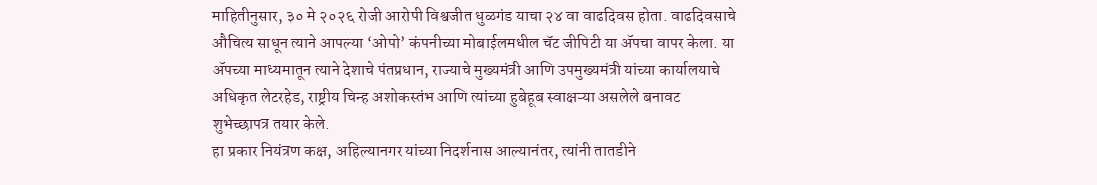माहितीनुसार, ३० मे २०२६ रोजी आरोपी विश्वजीत धुळगंड याचा २४ वा वाढदिवस होता. वाढदिवसाचे औचित्य साधून त्याने आपल्या ‘ओपो’ कंपनीच्या मोबाईलमधील चॅट जीपिटी या ॲपचा वापर केला. या ॲपच्या माध्यमातून त्याने देशाचे पंतप्रधान, राज्याचे मुख्यमंत्री आणि उपमुख्यमंत्री यांच्या कार्यालयाचे अधिकृत लेटरहेड, राष्ट्रीय चिन्ह अशोकस्तंभ आणि त्यांच्या हुबेहूब स्वाक्षऱ्या असलेले बनावट शुभेच्छापत्र तयार केले.
हा प्रकार नियंत्रण कक्ष, अहिल्यानगर यांच्या निदर्शनास आल्यानंतर, त्यांनी तातडीने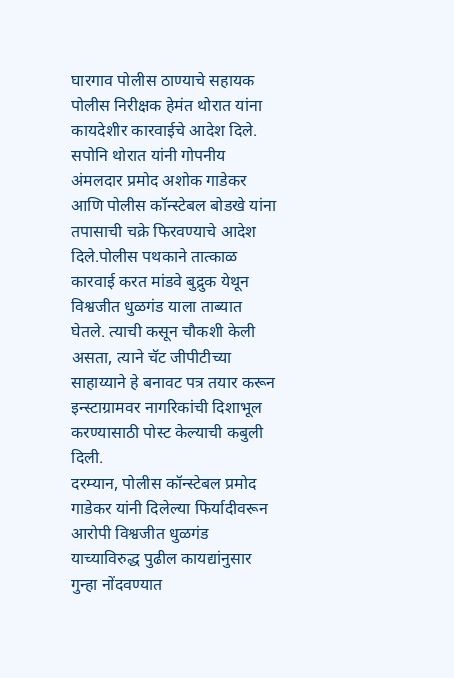घारगाव पोलीस ठाण्याचे सहायक पोलीस निरीक्षक हेमंत थोरात यांना कायदेशीर कारवाईचे आदेश दिले. सपोनि थोरात यांनी गोपनीय अंमलदार प्रमोद अशोक गाडेकर आणि पोलीस कॉन्स्टेबल बोडखे यांना तपासाची चक्रे फिरवण्याचे आदेश दिले.पोलीस पथकाने तात्काळ कारवाई करत मांडवे बुद्रुक येथून विश्वजीत धुळगंड याला ताब्यात घेतले. त्याची कसून चौकशी केली असता, त्याने चॅट जीपीटीच्या साहाय्याने हे बनावट पत्र तयार करून इन्स्टाग्रामवर नागरिकांची दिशाभूल करण्यासाठी पोस्ट केल्याची कबुली दिली.
दरम्यान, पोलीस कॉन्स्टेबल प्रमोद गाडेकर यांनी दिलेल्या फिर्यादीवरून आरोपी विश्वजीत धुळगंड याच्याविरुद्ध पुढील कायद्यांनुसार गुन्हा नोंदवण्यात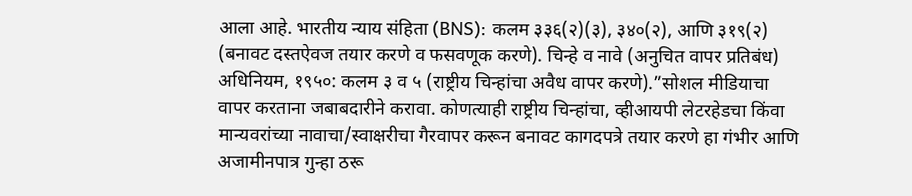आला आहे. भारतीय न्याय संहिता (BNS): कलम ३३६(२)(३), ३४०(२), आणि ३१९(२) (बनावट दस्तऐवज तयार करणे व फसवणूक करणे). चिन्हे व नावे (अनुचित वापर प्रतिबंध) अधिनियम, १९५०: कलम ३ व ५ (राष्ट्रीय चिन्हांचा अवैध वापर करणे).”सोशल मीडियाचा वापर करताना जबाबदारीने करावा. कोणत्याही राष्ट्रीय चिन्हांचा, व्हीआयपी लेटरहेडचा किंवा मान्यवरांच्या नावाचा/स्वाक्षरीचा गैरवापर करून बनावट कागदपत्रे तयार करणे हा गंभीर आणि अजामीनपात्र गुन्हा ठरू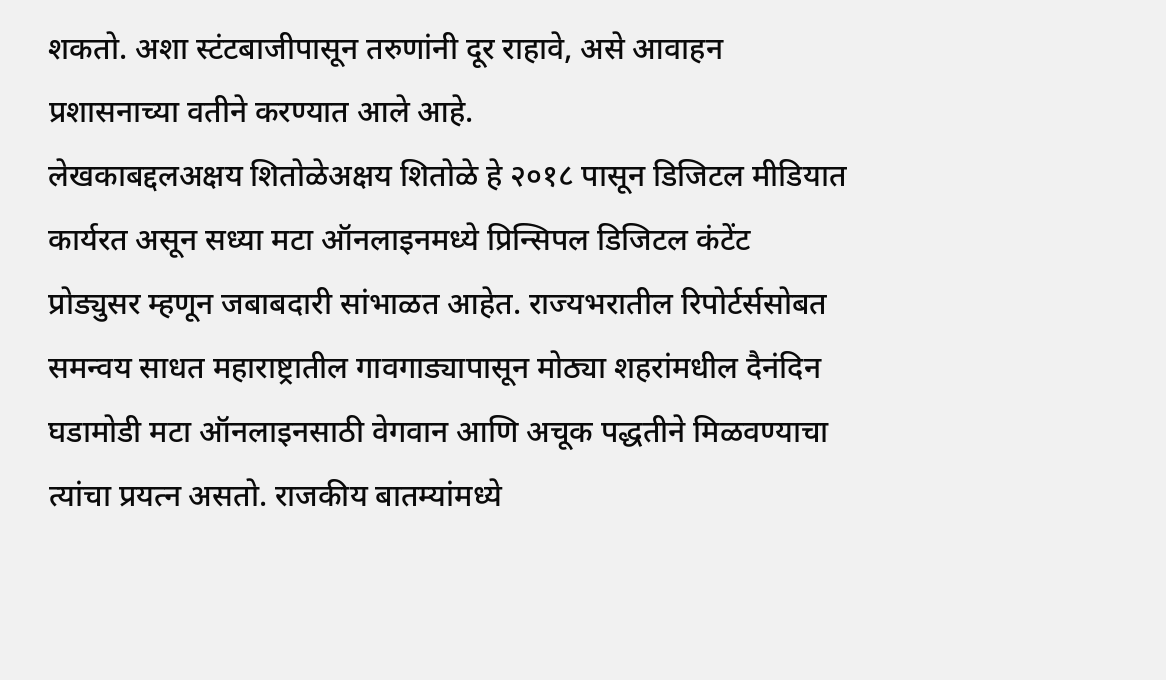शकतो. अशा स्टंटबाजीपासून तरुणांनी दूर राहावे, असे आवाहन प्रशासनाच्या वतीने करण्यात आले आहे.
लेखकाबद्दलअक्षय शितोळेअक्षय शितोळे हे २०१८ पासून डिजिटल मीडियात कार्यरत असून सध्या मटा ऑनलाइनमध्ये प्रिन्सिपल डिजिटल कंटेंट प्रोड्युसर म्हणून जबाबदारी सांभाळत आहेत. राज्यभरातील रिपोर्टर्ससोबत समन्वय साधत महाराष्ट्रातील गावगाड्यापासून मोठ्या शहरांमधील दैनंदिन घडामोडी मटा ऑनलाइनसाठी वेगवान आणि अचूक पद्धतीने मिळवण्याचा त्यांचा प्रयत्न असतो. राजकीय बातम्यांमध्ये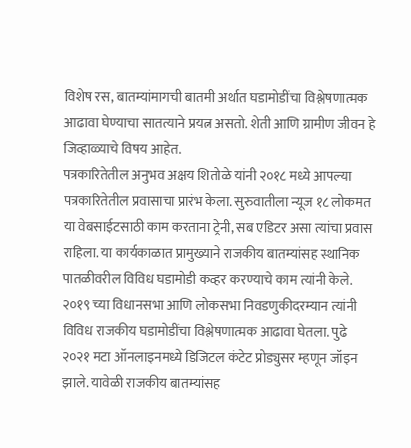विशेष रस, बातम्यांमागची बातमी अर्थात घडामोडींचा विश्लेषणात्मक आढावा घेण्याचा सातत्याने प्रयत्न असतो. शेती आणि ग्रामीण जीवन हे जिव्हाळ्याचे विषय आहेत.
पत्रकारितेतील अनुभव अक्षय शितोळे यांनी २०१८ मध्ये आपल्या पत्रकारितेतील प्रवासाचा प्रारंभ केला. सुरुवातीला न्यूज १८ लोकमत या वेबसाईटसाठी काम करताना ट्रेनी, सब एडिटर असा त्यांचा प्रवास राहिला. या कार्यकाळात प्रामुख्याने राजकीय बातम्यांसह स्थानिक पातळीवरील विविध घडामोडी कव्हर करण्याचे काम त्यांनी केले. २०१९ च्या विधानसभा आणि लोकसभा निवडणुकीदरम्यान त्यांनी विविध राजकीय घडामोडींचा विश्लेषणात्मक आढावा घेतला. पुढे २०२१ मटा ऑनलाइनमध्ये डिजिटल कंटेट प्रोड्युसर म्हणून जॉइन झाले. यावेळी राजकीय बातम्यांसह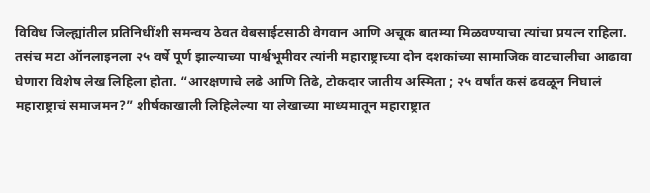विविध जिल्ह्यांतील प्रतिनिधींशी समन्वय ठेवत वेबसाईटसाठी वेगवान आणि अचूक बातम्या मिळवण्याचा त्यांचा प्रयत्न राहिला. तसंच मटा ऑनलाइनला २५ वर्षे पूर्ण झाल्याच्या पार्श्वभूमीवर त्यांनी महाराष्ट्राच्या दोन दशकांच्या सामाजिक वाटचालीचा आढावा घेणारा विशेष लेख लिहिला होता. “आरक्षणाचे लढे आणि तिढे, टोकदार जातीय अस्मिता ; २५ वर्षांत कसं ढवळून निघालं महाराष्ट्राचं समाजमन?” शीर्षकाखाली लिहिलेल्या या लेखाच्या माध्यमातून महाराष्ट्रात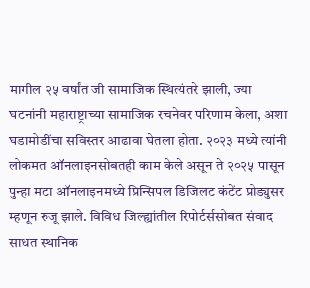मागील २५ वर्षांत जी सामाजिक स्थित्यंतरे झाली, ज्या घटनांनी महाराष्ट्राच्या सामाजिक रचनेवर परिणाम केला, अशा घडामोडींचा सविस्तर आढावा घेतला होता. २०२३ मध्ये त्यांनी लोकमत ऑनलाइनसोबतही काम केले असून ते २०२५ पासून पुन्हा मटा ऑनलाइनमध्ये प्रिन्सिपल डिजिलट कंटेंट प्रोड्युसर म्हणून रुजू झाले. विविध जिल्ह्यांतील रिपोर्टर्ससोबत संवाद साधत स्थानिक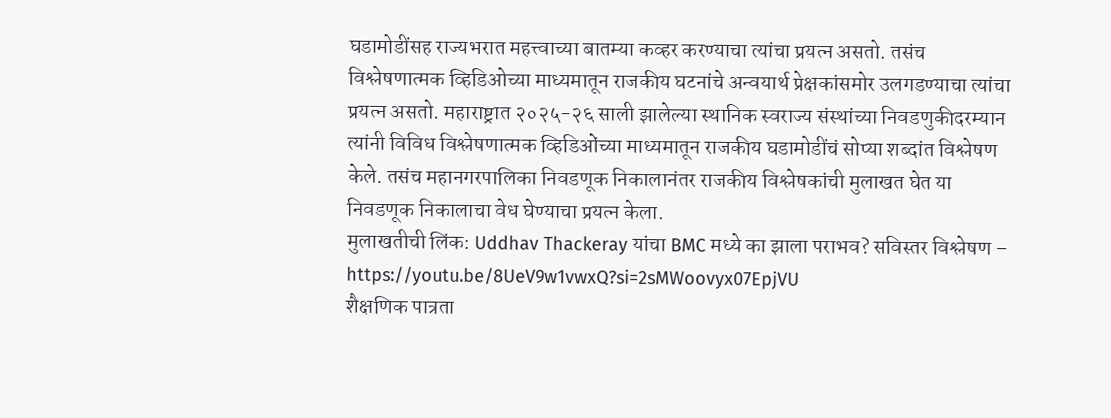घडामोडींसह राज्यभरात महत्त्वाच्या बातम्या कव्हर करण्याचा त्यांचा प्रयत्न असतो. तसंच विश्लेषणात्मक व्हिडिओच्या माध्यमातून राजकीय घटनांचे अन्वयार्थ प्रेक्षकांसमोर उलगडण्याचा त्यांचा प्रयत्न असतो. महाराष्ट्रात २०२५-२६ साली झालेल्या स्थानिक स्वराज्य संस्थांच्या निवडणुकीदरम्यान त्यांनी विविध विश्लेषणात्मक व्हिडिओंच्या माध्यमातून राजकीय घडामोडींचं सोप्या शब्दांत विश्लेषण केले. तसंच महानगरपालिका निवडणूक निकालानंतर राजकीय विश्लेषकांची मुलाखत घेत या निवडणूक निकालाचा वेध घेण्याचा प्रयत्न केला.
मुलाखतीची लिंक: Uddhav Thackeray यांचा BMC मध्ये का झाला पराभव? सविस्तर विश्लेषण – https://youtu.be/8UeV9w1vwxQ?si=2sMWoovyx07EpjVU
शैक्षणिक पात्रता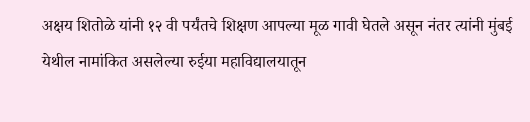अक्षय शितोळे यांनी १२ वी पर्यंतचे शिक्षण आपल्या मूळ गावी घेतले असून नंतर त्यांनी मुंबई येथील नामांकित असलेल्या रुईया महाविद्यालयातून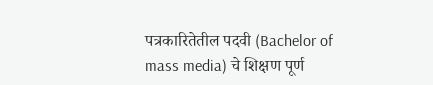पत्रकारितेतील पदवी (Bachelor of mass media) चे शिक्षण पूर्ण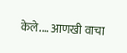केले.… आणखी वाचा